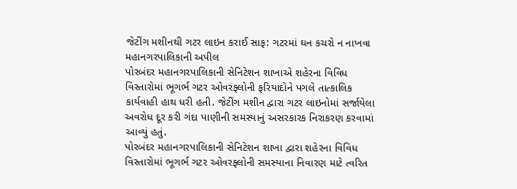જેટીંગ મશીનથી ગટર લાઇન કરાઈ સાફ: ગટરમાં ઘન કચરો ન નાખવા મહાનગરપાલિકાની અપીલ
પોરબંદર મહાનગરપાલિકાની સેનિટેશન શાખાએ શહેરના વિવિધ વિસ્તારોમાં ભૂગર્ભ ગટર ઓવરફ્લોની ફરિયાદોને પગલે તાત્કાલિક કાર્યવાહી હાથ ધરી હતી. જેટીંગ મશીન દ્વારા ગટર લાઇનોમાં સર્જાયેલા અવરોધ દૂર કરી ગંદા પાણીની સમસ્યાનું અસરકારક નિરાકરણ કરવામાં આવ્યું હતું.
પોરબંદર મહાનગરપાલિકાની સેનિટેશન શાખા દ્વારા શહેરના વિવિધ વિસ્તારોમાં ભૂગર્ભ ગટર ઓવરફ્લોની સમસ્યાના નિવારણ માટે ત્વરિત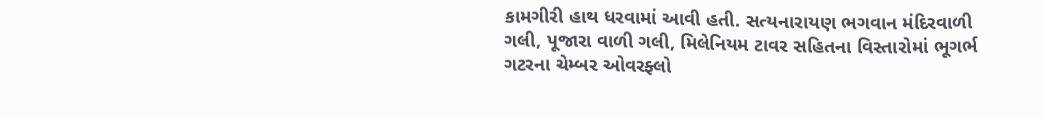કામગીરી હાથ ધરવામાં આવી હતી. સત્યનારાયણ ભગવાન મંદિરવાળી ગલી, પૂજારા વાળી ગલી, મિલેનિયમ ટાવર સહિતના વિસ્તારોમાં ભૂગર્ભ ગટરના ચેમ્બર ઓવરફ્લો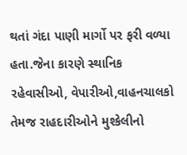થતાં ગંદા પાણી માર્ગો પર ફરી વળ્યા હતા.જેના કારણે સ્થાનિક રહેવાસીઓ, વેપારીઓ,વાહનચાલકો તેમજ રાહદારીઓને મુશ્કેલીનો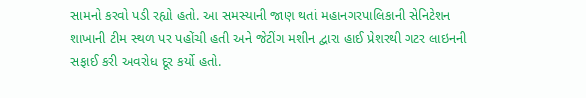સામનો કરવો પડી રહ્યો હતો. આ સમસ્યાની જાણ થતાં મહાનગરપાલિકાની સેનિટેશન શાખાની ટીમ સ્થળ પર પહોંચી હતી અને જેટીંગ મશીન દ્વારા હાઈ પ્રેશરથી ગટર લાઇનની સફાઈ કરી અવરોધ દૂર કર્યો હતો.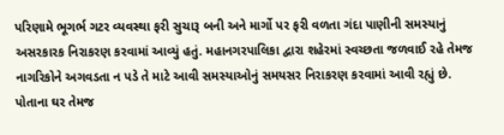પરિણામે ભૂગર્ભ ગટર વ્યવસ્થા ફરી સુચારૂ બની અને માર્ગો પર ફરી વળતા ગંદા પાણીની સમસ્યાનું અસરકારક નિરાકરણ કરવામાં આવ્યું હતું. મહાનગરપાલિકા દ્વારા શહેરમાં સ્વચ્છતા જળવાઈ રહે તેમજ નાગરિકોને અગવડતા ન પડે તે માટે આવી સમસ્યાઓનું સમયસર નિરાકરણ કરવામાં આવી રહ્યું છે. પોતાના ઘર તેમજ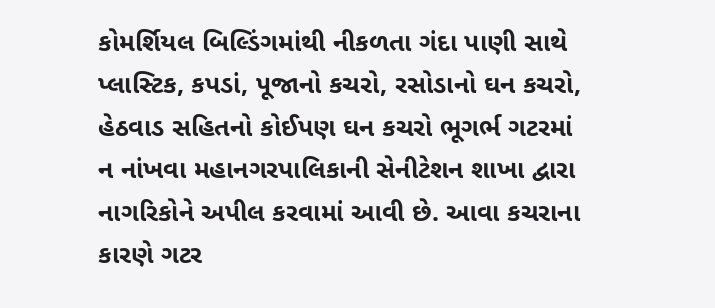કોમર્શિયલ બિલ્ડિંગમાંથી નીકળતા ગંદા પાણી સાથે પ્લાસ્ટિક, કપડાં, પૂજાનો કચરો, રસોડાનો ઘન કચરો, હેઠવાડ સહિતનો કોઈપણ ઘન કચરો ભૂગર્ભ ગટરમાં ન નાંખવા મહાનગરપાલિકાની સેનીટેશન શાખા દ્વારા નાગરિકોને અપીલ કરવામાં આવી છે. આવા કચરાના કારણે ગટર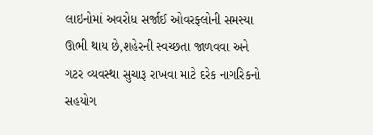લાઇનોમાં અવરોધ સર્જાઈ ઓવરફ્લોની સમસ્યા ઊભી થાય છે,શહેરની સ્વચ્છતા જાળવવા અને ગટર વ્યવસ્થા સુચારૂ રાખવા માટે દરેક નાગરિકનો સહયોગ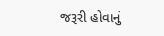જરૂરી હોવાનું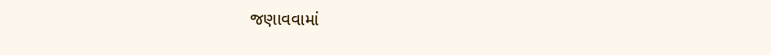જણાવવામાં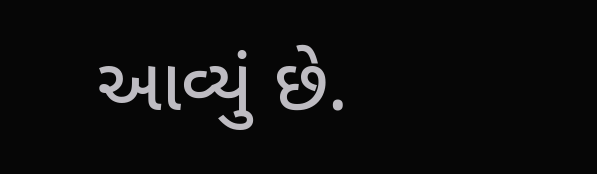આવ્યું છે.